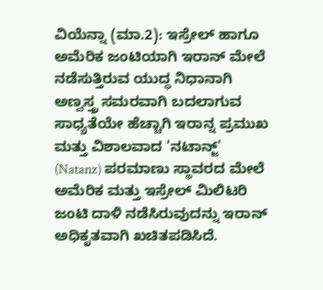ವಿಯೆನ್ನಾ (ಮಾ.2): ಇಸ್ರೇಲ್ ಹಾಗೂ ಅಮೆರಿಕ ಜಂಟಿಯಾಗಿ ಇರಾನ್ ಮೇಲೆ ನಡೆಸುತ್ತಿರುವ ಯುದ್ಧ ನಿಧಾನಾಗಿ ಅಣ್ವಸ್ತ್ರ ಸಮರವಾಗಿ ಬದಲಾಗುವ ಸಾಧ್ಯತೆಯೇ ಹೆಚ್ಚಾಗಿ ಇರಾನ್ನ ಪ್ರಮುಖ ಮತ್ತು ವಿಶಾಲವಾದ 'ನಟಾನ್ಜ್' (Natanz) ಪರಮಾಣು ಸ್ಥಾವರದ ಮೇಲೆ ಅಮೆರಿಕ ಮತ್ತು ಇಸ್ರೇಲ್ ಮಿಲಿಟರಿ ಜಂಟಿ ದಾಳಿ ನಡೆಸಿರುವುದನ್ನು ಇರಾನ್ ಅಧಿಕೃತವಾಗಿ ಖಚಿತಪಡಿಸಿದೆ.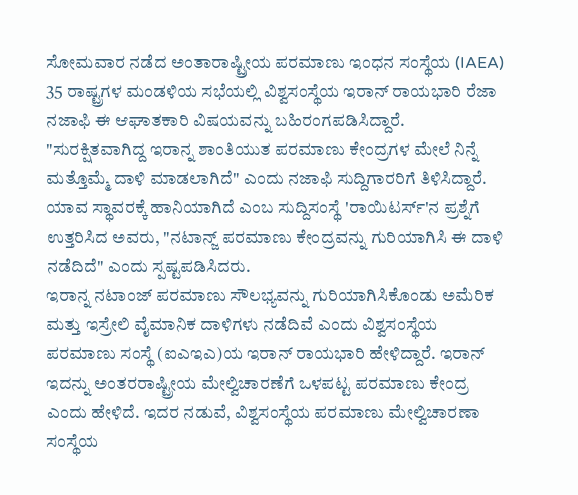ಸೋಮವಾರ ನಡೆದ ಅಂತಾರಾಷ್ಟ್ರೀಯ ಪರಮಾಣು ಇಂಧನ ಸಂಸ್ಥೆಯ (IAEA) 35 ರಾಷ್ಟ್ರಗಳ ಮಂಡಳಿಯ ಸಭೆಯಲ್ಲಿ ವಿಶ್ವಸಂಸ್ಥೆಯ ಇರಾನ್ ರಾಯಭಾರಿ ರೆಜಾ ನಜಾಫಿ ಈ ಆಘಾತಕಾರಿ ವಿಷಯವನ್ನು ಬಹಿರಂಗಪಡಿಸಿದ್ದಾರೆ.
"ಸುರಕ್ಷಿತವಾಗಿದ್ದ ಇರಾನ್ನ ಶಾಂತಿಯುತ ಪರಮಾಣು ಕೇಂದ್ರಗಳ ಮೇಲೆ ನಿನ್ನೆ ಮತ್ತೊಮ್ಮೆ ದಾಳಿ ಮಾಡಲಾಗಿದೆ" ಎಂದು ನಜಾಫಿ ಸುದ್ದಿಗಾರರಿಗೆ ತಿಳಿಸಿದ್ದಾರೆ. ಯಾವ ಸ್ಥಾವರಕ್ಕೆ ಹಾನಿಯಾಗಿದೆ ಎಂಬ ಸುದ್ದಿಸಂಸ್ಥೆ 'ರಾಯಿಟರ್ಸ್'ನ ಪ್ರಶ್ನೆಗೆ ಉತ್ತರಿಸಿದ ಅವರು, "ನಟಾನ್ಜ್ ಪರಮಾಣು ಕೇಂದ್ರವನ್ನು ಗುರಿಯಾಗಿಸಿ ಈ ದಾಳಿ ನಡೆದಿದೆ" ಎಂದು ಸ್ಪಷ್ಟಪಡಿಸಿದರು.
ಇರಾನ್ನ ನಟಾಂಜ್ ಪರಮಾಣು ಸೌಲಭ್ಯವನ್ನು ಗುರಿಯಾಗಿಸಿಕೊಂಡು ಅಮೆರಿಕ ಮತ್ತು ಇಸ್ರೇಲಿ ವೈಮಾನಿಕ ದಾಳಿಗಳು ನಡೆದಿವೆ ಎಂದು ವಿಶ್ವಸಂಸ್ಥೆಯ ಪರಮಾಣು ಸಂಸ್ಥೆ (ಐಎಇಎ)ಯ ಇರಾನ್ ರಾಯಭಾರಿ ಹೇಳಿದ್ದಾರೆ. ಇರಾನ್ ಇದನ್ನು ಅಂತರರಾಷ್ಟ್ರೀಯ ಮೇಲ್ವಿಚಾರಣೆಗೆ ಒಳಪಟ್ಟ ಪರಮಾಣು ಕೇಂದ್ರ ಎಂದು ಹೇಳಿದೆ. ಇದರ ನಡುವೆ, ವಿಶ್ವಸಂಸ್ಥೆಯ ಪರಮಾಣು ಮೇಲ್ವಿಚಾರಣಾ ಸಂಸ್ಥೆಯ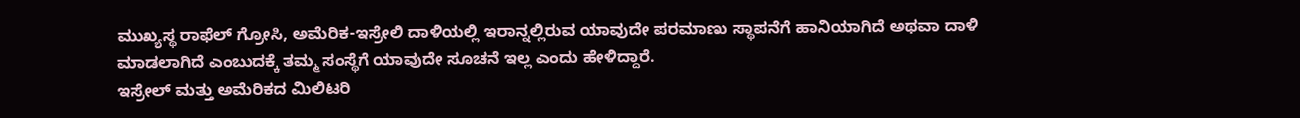ಮುಖ್ಯಸ್ಥ ರಾಫೆಲ್ ಗ್ರೋಸಿ, ಅಮೆರಿಕ-ಇಸ್ರೇಲಿ ದಾಳಿಯಲ್ಲಿ ಇರಾನ್ನಲ್ಲಿರುವ ಯಾವುದೇ ಪರಮಾಣು ಸ್ಥಾಪನೆಗೆ ಹಾನಿಯಾಗಿದೆ ಅಥವಾ ದಾಳಿ ಮಾಡಲಾಗಿದೆ ಎಂಬುದಕ್ಕೆ ತಮ್ಮ ಸಂಸ್ಥೆಗೆ ಯಾವುದೇ ಸೂಚನೆ ಇಲ್ಲ ಎಂದು ಹೇಳಿದ್ದಾರೆ.
ಇಸ್ರೇಲ್ ಮತ್ತು ಅಮೆರಿಕದ ಮಿಲಿಟರಿ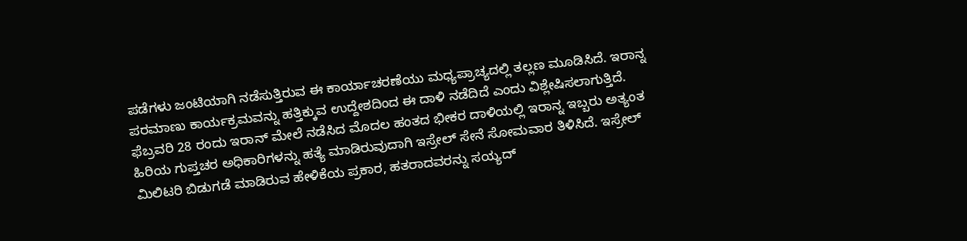ಪಡೆಗಳು ಜಂಟಿಯಾಗಿ ನಡೆಸುತ್ತಿರುವ ಈ ಕಾರ್ಯಾಚರಣೆಯು ಮಧ್ಯಪ್ರಾಚ್ಯದಲ್ಲಿ ತಲ್ಲಣ ಮೂಡಿಸಿದೆ. ಇರಾನ್ನ ಪರಮಾಣು ಕಾರ್ಯಕ್ರಮವನ್ನು ಹತ್ತಿಕ್ಕುವ ಉದ್ದೇಶದಿಂದ ಈ ದಾಳಿ ನಡೆದಿದೆ ಎಂದು ವಿಶ್ಲೇಷಿಸಲಾಗುತ್ತಿದೆ.
ಫೆಬ್ರವರಿ 28 ರಂದು ಇರಾನ್ ಮೇಲೆ ನಡೆಸಿದ ಮೊದಲ ಹಂತದ ಭೀಕರ ದಾಳಿಯಲ್ಲಿ ಇರಾನ್ನ ಇಬ್ಬರು ಅತ್ಯಂತ ಹಿರಿಯ ಗುಪ್ತಚರ ಅಧಿಕಾರಿಗಳನ್ನು ಹತ್ಯೆ ಮಾಡಿರುವುದಾಗಿ ಇಸ್ರೇಲ್ ಸೇನೆ ಸೋಮವಾರ ತಿಳಿಸಿದೆ. ಇಸ್ರೇಲ್ ಮಿಲಿಟರಿ ಬಿಡುಗಡೆ ಮಾಡಿರುವ ಹೇಳಿಕೆಯ ಪ್ರಕಾರ, ಹತರಾದವರನ್ನು ಸಯ್ಯದ್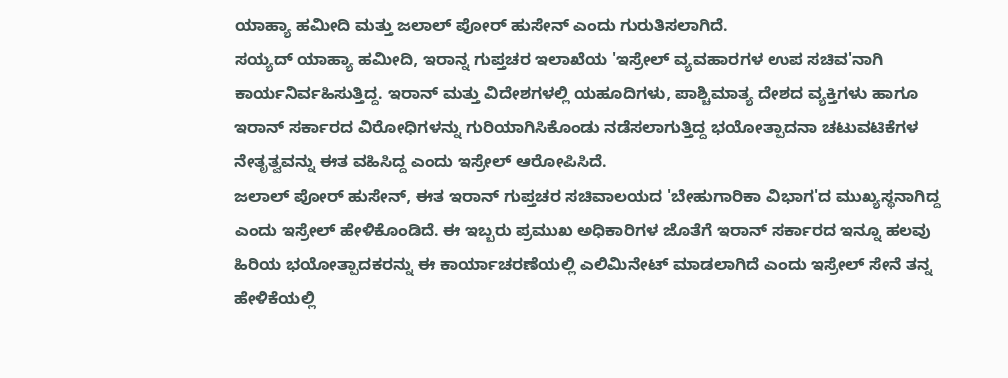ಯಾಹ್ಯಾ ಹಮೀದಿ ಮತ್ತು ಜಲಾಲ್ ಪೋರ್ ಹುಸೇನ್ ಎಂದು ಗುರುತಿಸಲಾಗಿದೆ.
ಸಯ್ಯದ್ ಯಾಹ್ಯಾ ಹಮೀದಿ, ಇರಾನ್ನ ಗುಪ್ತಚರ ಇಲಾಖೆಯ 'ಇಸ್ರೇಲ್ ವ್ಯವಹಾರಗಳ ಉಪ ಸಚಿವ'ನಾಗಿ ಕಾರ್ಯನಿರ್ವಹಿಸುತ್ತಿದ್ದ. ಇರಾನ್ ಮತ್ತು ವಿದೇಶಗಳಲ್ಲಿ ಯಹೂದಿಗಳು, ಪಾಶ್ಚಿಮಾತ್ಯ ದೇಶದ ವ್ಯಕ್ತಿಗಳು ಹಾಗೂ ಇರಾನ್ ಸರ್ಕಾರದ ವಿರೋಧಿಗಳನ್ನು ಗುರಿಯಾಗಿಸಿಕೊಂಡು ನಡೆಸಲಾಗುತ್ತಿದ್ದ ಭಯೋತ್ಪಾದನಾ ಚಟುವಟಿಕೆಗಳ ನೇತೃತ್ವವನ್ನು ಈತ ವಹಿಸಿದ್ದ ಎಂದು ಇಸ್ರೇಲ್ ಆರೋಪಿಸಿದೆ.
ಜಲಾಲ್ ಪೋರ್ ಹುಸೇನ್, ಈತ ಇರಾನ್ ಗುಪ್ತಚರ ಸಚಿವಾಲಯದ 'ಬೇಹುಗಾರಿಕಾ ವಿಭಾಗ'ದ ಮುಖ್ಯಸ್ಥನಾಗಿದ್ದ ಎಂದು ಇಸ್ರೇಲ್ ಹೇಳಿಕೊಂಡಿದೆ. ಈ ಇಬ್ಬರು ಪ್ರಮುಖ ಅಧಿಕಾರಿಗಳ ಜೊತೆಗೆ ಇರಾನ್ ಸರ್ಕಾರದ ಇನ್ನೂ ಹಲವು ಹಿರಿಯ ಭಯೋತ್ಪಾದಕರನ್ನು ಈ ಕಾರ್ಯಾಚರಣೆಯಲ್ಲಿ ಎಲಿಮಿನೇಟ್ ಮಾಡಲಾಗಿದೆ ಎಂದು ಇಸ್ರೇಲ್ ಸೇನೆ ತನ್ನ ಹೇಳಿಕೆಯಲ್ಲಿ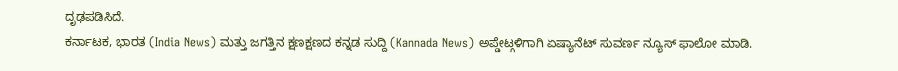ದೃಢಪಡಿಸಿದೆ.
ಕರ್ನಾಟಕ, ಭಾರತ (India News) ಮತ್ತು ಜಗತ್ತಿನ ಕ್ಷಣಕ್ಷಣದ ಕನ್ನಡ ಸುದ್ದಿ (Kannada News) ಅಪ್ಡೇಟ್ಗಳಿಗಾಗಿ ಏಷ್ಯಾನೆಟ್ ಸುವರ್ಣ ನ್ಯೂಸ್ ಫಾಲೋ ಮಾಡಿ.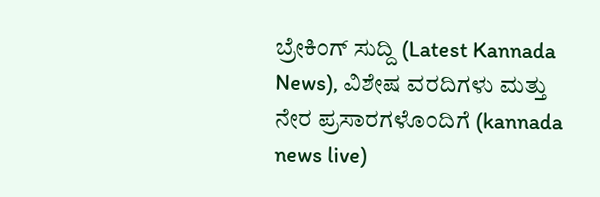ಬ್ರೇಕಿಂಗ್ ಸುದ್ದಿ (Latest Kannada News), ವಿಶೇಷ ವರದಿಗಳು ಮತ್ತು ನೇರ ಪ್ರಸಾರಗಳೊಂದಿಗೆ (kannada news live)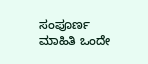ಸಂಪೂರ್ಣ ಮಾಹಿತಿ ಒಂದೇ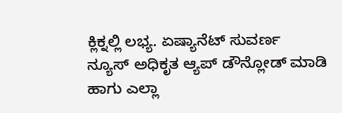ಕ್ಲಿಕ್ನಲ್ಲಿ ಲಭ್ಯ. ಏಷ್ಯಾನೆಟ್ ಸುವರ್ಣ ನ್ಯೂಸ್ ಅಧಿಕೃತ ಆ್ಯಪ್ ಡೌನ್ಲೋಡ್ ಮಾಡಿ ಹಾಗು ಎಲ್ಲಾ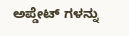ಅಪ್ಡೇಟ್ ಗಳನ್ನು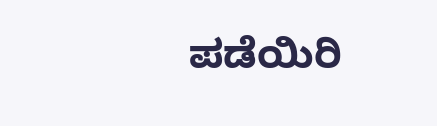ಪಡೆಯಿರಿ